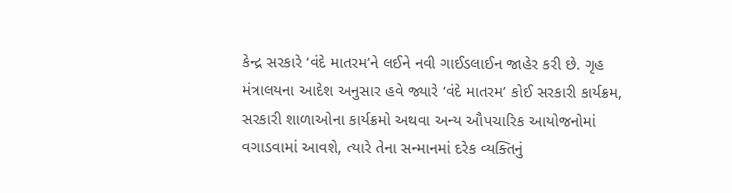કેન્દ્ર સરકારે ‘વંદે માતરમ’ને લઈને નવી ગાઈડલાઈન જાહેર કરી છે. ગૃહ મંત્રાલયના આદેશ અનુસાર હવે જ્યારે ‘વંદે માતરમ’ કોઈ સરકારી કાર્યક્રમ, સરકારી શાળાઓના કાર્યક્રમો અથવા અન્ય ઔપચારિક આયોજનોમાં વગાડવામાં આવશે, ત્યારે તેના સન્માનમાં દરેક વ્યક્તિનું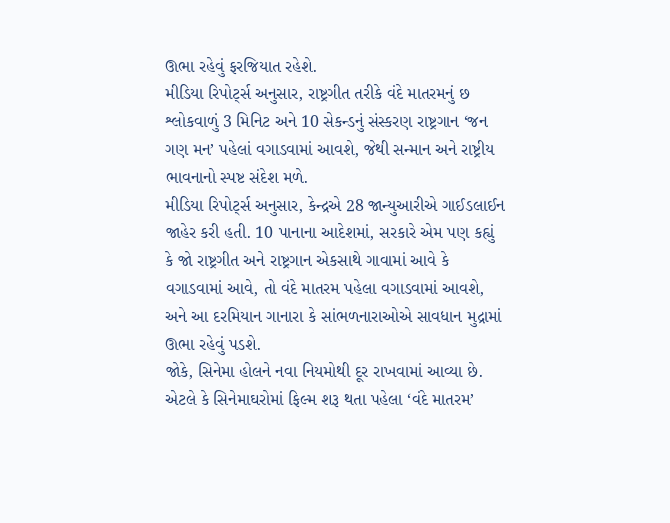ઊભા રહેવું ફરજિયાત રહેશે.
મીડિયા રિપોર્ટ્સ અનુસાર, રાષ્ટ્રગીત તરીકે વંદે માતરમનું છ શ્લોકવાળું 3 મિનિટ અને 10 સેકન્ડનું સંસ્કરણ રાષ્ટ્રગાન ‘જન ગણ મન’ પહેલાં વગાડવામાં આવશે, જેથી સન્માન અને રાષ્ટ્રીય ભાવનાનો સ્પષ્ટ સંદેશ મળે.
મીડિયા રિપોર્ટ્સ અનુસાર, કેન્દ્રએ 28 જાન્યુઆરીએ ગાઈડલાઈન જાહેર કરી હતી. 10 પાનાના આદેશમાં, સરકારે એમ પણ કહ્યું કે જો રાષ્ટ્રગીત અને રાષ્ટ્રગાન એકસાથે ગાવામાં આવે કે વગાડવામાં આવે, તો વંદે માતરમ પહેલા વગાડવામાં આવશે, અને આ દરમિયાન ગાનારા કે સાંભળનારાઓએ સાવધાન મુદ્રામાં ઊભા રહેવું પડશે.
જોકે, સિનેમા હોલને નવા નિયમોથી દૂર રાખવામાં આવ્યા છે. એટલે કે સિનેમાઘરોમાં ફિલ્મ શરૂ થતા પહેલા ‘વંદે માતરમ’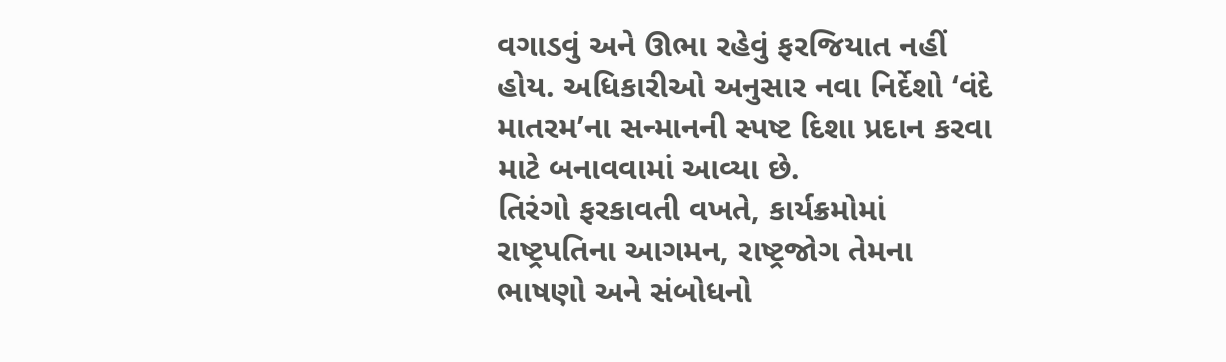વગાડવું અને ઊભા રહેવું ફરજિયાત નહીં હોય. અધિકારીઓ અનુસાર નવા નિર્દેશો ‘વંદે માતરમ’ના સન્માનની સ્પષ્ટ દિશા પ્રદાન કરવા માટે બનાવવામાં આવ્યા છે.
તિરંગો ફરકાવતી વખતે, કાર્યક્રમોમાં રાષ્ટ્રપતિના આગમન, રાષ્ટ્રજોગ તેમના ભાષણો અને સંબોધનો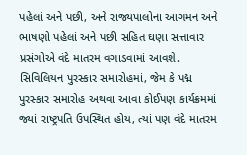પહેલાં અને પછી, અને રાજ્યપાલોના આગમન અને ભાષણો પહેલાં અને પછી સહિત ઘણા સત્તાવાર પ્રસંગોએ વંદે માતરમ વગાડવામાં આવશે.
સિવિલિયન પુરસ્કાર સમારોહમાં, જેમ કે પદ્મ પુરસ્કાર સમારોહ અથવા આવા કોઈપણ કાર્યક્રમમાં જ્યાં રાષ્ટ્રપતિ ઉપસ્થિત હોય, ત્યાં પણ વંદે માતરમ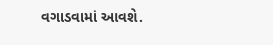વગાડવામાં આવશે.